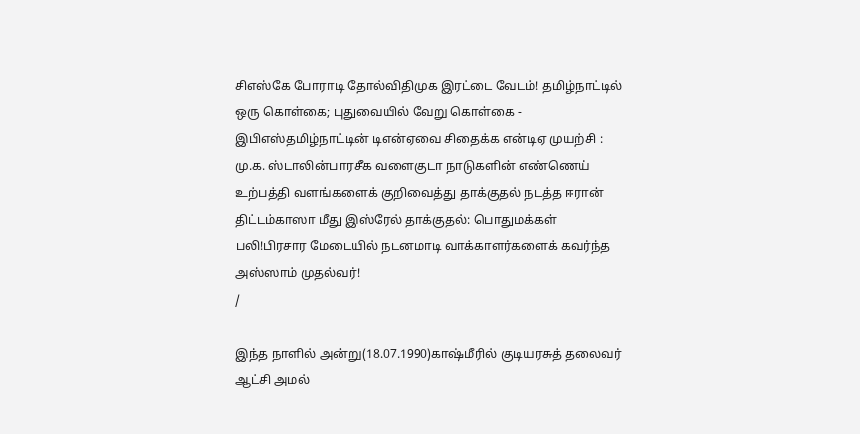சிஎஸ்கே போராடி தோல்விதிமுக இரட்டை வேடம்! தமிழ்நாட்டில் ஒரு கொள்கை; புதுவையில் வேறு கொள்கை - இபிஎஸ்தமிழ்நாட்டின் டிஎன்ஏவை சிதைக்க என்டிஏ முயற்சி : மு.க. ஸ்டாலின்பாரசீக வளைகுடா நாடுகளின் எண்ணெய் உற்பத்தி வளங்களைக் குறிவைத்து தாக்குதல் நடத்த ஈரான் திட்டம்காஸா மீது இஸ்ரேல் தாக்குதல்: பொதுமக்கள் பலி!பிரசார மேடையில் நடனமாடி வாக்காளர்களைக் கவர்ந்த அஸ்ஸாம் முதல்வர்!
/

இந்த நாளில் அன்று(18.07.1990)காஷ்மீரில் குடியரசுத் தலைவர் ஆட்சி அமல்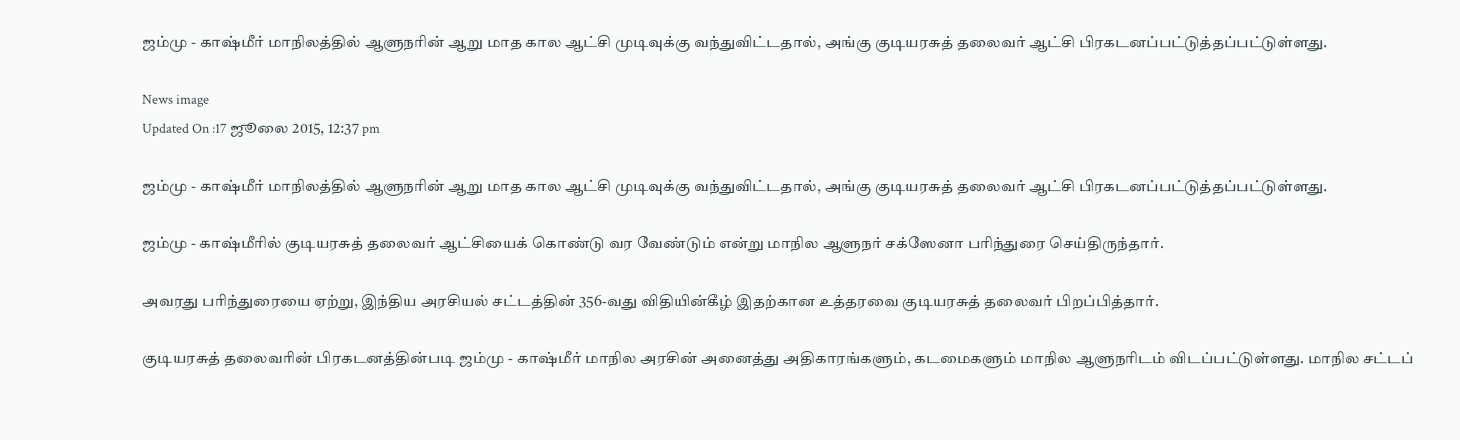ஜம்மு - காஷ்மீர் மாநிலத்தில் ஆளுநரின் ஆறு மாத கால ஆட்சி முடிவுக்கு வந்துவிட்டதால், அங்கு குடியரசுத் தலைவர் ஆட்சி பிரகடனப்பட்டுத்தப்பட்டுள்ளது.

News image
Updated On :17 ஜூலை 2015, 12:37 pm

ஜம்மு - காஷ்மீர் மாநிலத்தில் ஆளுநரின் ஆறு மாத கால ஆட்சி முடிவுக்கு வந்துவிட்டதால், அங்கு குடியரசுத் தலைவர் ஆட்சி பிரகடனப்பட்டுத்தப்பட்டுள்ளது.

ஜம்மு - காஷ்மீரில் குடியரசுத் தலைவர் ஆட்சியைக் கொண்டு வர வேண்டும் என்று மாநில ஆளுநர் சக்ஸேனா பரிந்துரை செய்திருந்தார்.

அவரது பரிந்துரையை ஏற்று, இந்திய அரசியல் சட்டத்தின் 356-வது விதியின்கீழ் இதற்கான உத்தரவை குடியரசுத் தலைவர் பிறப்பித்தார்.

குடியரசுத் தலைவரின் பிரகடனத்தின்படி ஜம்மு - காஷ்மீர் மாநில அரசின் அனைத்து அதிகாரங்களும், கடமைகளும் மாநில ஆளுநரிடம் விடப்பட்டுள்ளது. மாநில சட்டப்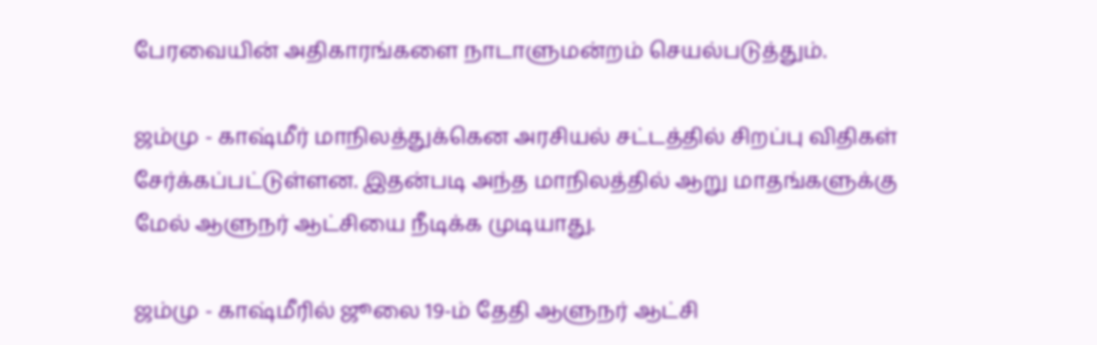பேரவையின் அதிகாரங்களை நாடாளுமன்றம் செயல்படுத்தும்.

ஜம்மு - காஷ்மீர் மாநிலத்துக்கென அரசியல் சட்டத்தில் சிறப்பு விதிகள் சேர்க்கப்பட்டுள்ளன. இதன்படி அந்த மாநிலத்தில் ஆறு மாதங்களுக்கு மேல் ஆளுநர் ஆட்சியை நீடிக்க முடியாது.

ஜம்மு - காஷ்மீரில் ஜூலை 19-ம் தேதி ஆளுநர் ஆட்சி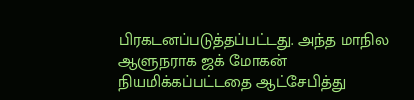பிரகடனப்படுத்தப்பட்டது. அந்த மாநில ஆளுநராக ஜக் மோகன் நியமிக்கப்பட்டதை ஆட்சேபித்து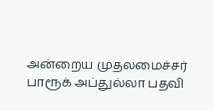அன்றைய முதலமைச்சர் பாரூக் அப்துல்லா பதவி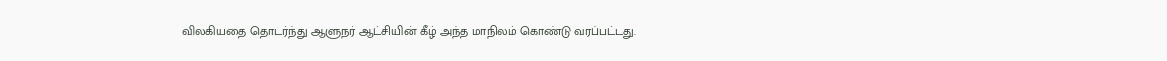விலகியதை தொடர்ந்து ஆளுநர் ஆட்சியின் கீழ் அந்த மாநிலம் கொண்டு வரப்பட்டது.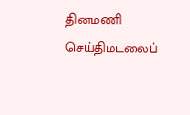தினமணி செய்திமடலைப்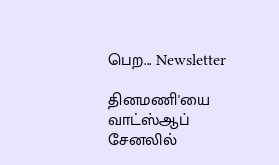பெற... Newsletter

தினமணி'யை வாட்ஸ்ஆப் சேனலில்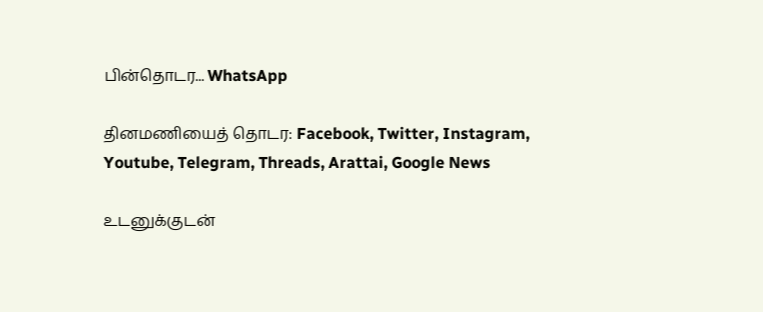பின்தொடர... WhatsApp

தினமணியைத் தொடர: Facebook, Twitter, Instagram, Youtube, Telegram, Threads, Arattai, Google News

உடனுக்குடன்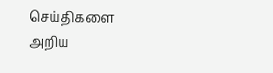செய்திகளை அறிய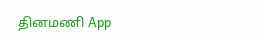தினமணி App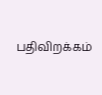பதிவிறக்கம்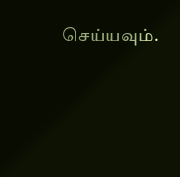செய்யவும்.